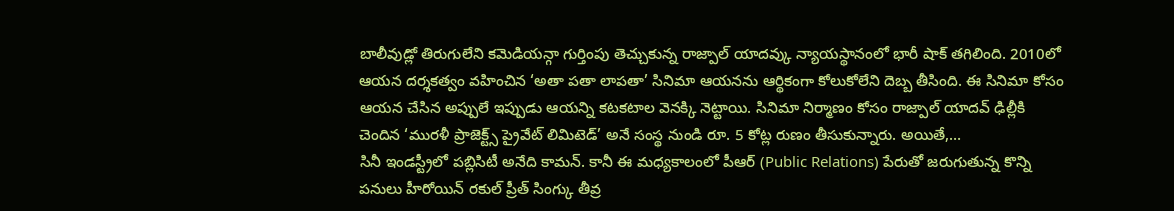బాలీవుడ్లో తిరుగులేని కమెడియన్గా గుర్తింపు తెచ్చుకున్న రాజ్పాల్ యాదవ్కు న్యాయస్థానంలో భారీ షాక్ తగిలింది. 2010లో ఆయన దర్శకత్వం వహించిన ‘అతా పతా లాపతా’ సినిమా ఆయనను ఆర్థికంగా కోలుకోలేని దెబ్బ తీసింది. ఈ సినిమా కోసం ఆయన చేసిన అప్పులే ఇప్పుడు ఆయన్ని కటకటాల వెనక్కి నెట్టాయి. సినిమా నిర్మాణం కోసం రాజ్పాల్ యాదవ్ ఢిల్లీకి చెందిన ‘మురళీ ప్రాజెక్ట్స్ ప్రైవేట్ లిమిటెడ్’ అనే సంస్థ నుండి రూ. 5 కోట్ల రుణం తీసుకున్నారు. అయితే,…
సినీ ఇండస్ట్రీలో పబ్లిసిటీ అనేది కామన్. కానీ ఈ మధ్యకాలంలో పీఆర్ (Public Relations) పేరుతో జరుగుతున్న కొన్ని పనులు హీరోయిన్ రకుల్ ప్రీత్ సింగ్కు తీవ్ర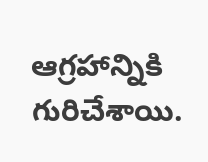ఆగ్రహాన్నికి గురిచేశాయి.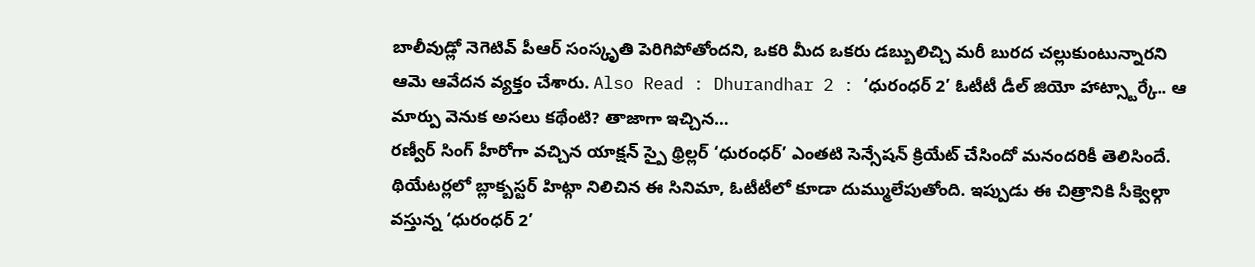బాలీవుడ్లో నెగెటివ్ పీఆర్ సంస్కృతి పెరిగిపోతోందని, ఒకరి మీద ఒకరు డబ్బులిచ్చి మరీ బురద చల్లుకుంటున్నారని ఆమె ఆవేదన వ్యక్తం చేశారు. Also Read : Dhurandhar 2 : ‘ధురంధర్ 2’ ఓటీటీ డీల్ జియో హాట్స్టార్కే.. ఆ మార్పు వెనుక అసలు కథేంటి? తాజాగా ఇచ్చిన…
రణ్వీర్ సింగ్ హీరోగా వచ్చిన యాక్షన్ స్పై థ్రిల్లర్ ‘ధురంధర్’ ఎంతటి సెన్సేషన్ క్రియేట్ చేసిందో మనందరికీ తెలిసిందే. థియేటర్లలో బ్లాక్బస్టర్ హిట్గా నిలిచిన ఈ సినిమా, ఓటీటీలో కూడా దుమ్ములేపుతోంది. ఇప్పుడు ఈ చిత్రానికి సీక్వెల్గా వస్తున్న ‘ధురంధర్ 2’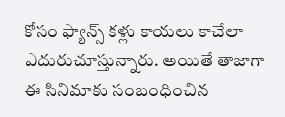కోసం ఫ్యాన్స్ కళ్లు కాయలు కాచేలా ఎదురుచూస్తున్నారు. అయితే తాజాగా ఈ సినిమాకు సంబంధించిన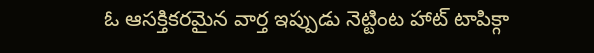ఓ ఆసక్తికరమైన వార్త ఇప్పుడు నెట్టింట హాట్ టాపిక్గా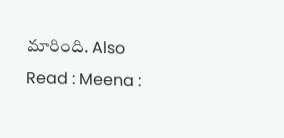మారింది. Also Read : Meena :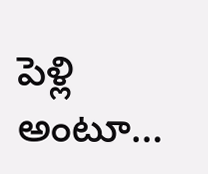పెళ్లి అంటూ…